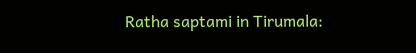Ratha saptami in Tirumala: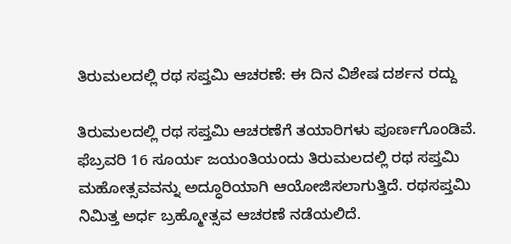ತಿರುಮಲದಲ್ಲಿ ರಥ ಸಪ್ತಮಿ ಆಚರಣೆ: ಈ ದಿನ ವಿಶೇಷ ದರ್ಶನ ರದ್ದು

ತಿರುಮಲದಲ್ಲಿ ರಥ ಸಪ್ತಮಿ ಆಚರಣೆಗೆ ತಯಾರಿಗಳು ಪೂರ್ಣಗೊಂಡಿವೆ. ಫೆಬ್ರವರಿ 16 ಸೂರ್ಯ ಜಯಂತಿಯಂದು ತಿರುಮಲದಲ್ಲಿ ರಥ ಸಪ್ತಮಿ ಮಹೋತ್ಸವವನ್ನು ಅದ್ಧೂರಿಯಾಗಿ ಆಯೋಜಿಸಲಾಗುತ್ತಿದೆ. ರಥಸಪ್ತಮಿ ನಿಮಿತ್ತ ಅರ್ಧ ಬ್ರಹ್ಮೋತ್ಸವ ಆಚರಣೆ ನಡೆಯಲಿದೆ.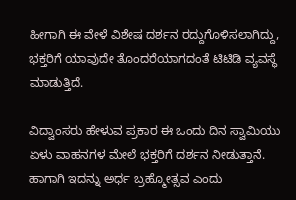ಹೀಗಾಗಿ ಈ ವೇಳೆ ವಿಶೇಷ ದರ್ಶನ ರದ್ದುಗೊಳಿಸಲಾಗಿದ್ದು, ಭಕ್ತರಿಗೆ ಯಾವುದೇ ತೊಂದರೆಯಾಗದಂತೆ ಟಿಟಿಡಿ ವ್ಯವಸ್ಥೆ ಮಾಡುತ್ತಿದೆ.

ವಿದ್ವಾಂಸರು ಹೇಳುವ ಪ್ರಕಾರ ಈ ಒಂದು ದಿನ ಸ್ವಾಮಿಯು ಏಳು ವಾಹನಗಳ ಮೇಲೆ ಭಕ್ತರಿಗೆ ದರ್ಶನ ನೀಡುತ್ತಾನೆ. ಹಾಗಾಗಿ ಇದನ್ನು ಅರ್ಧ ಬ್ರಹ್ಮೋತ್ಸವ ಎಂದು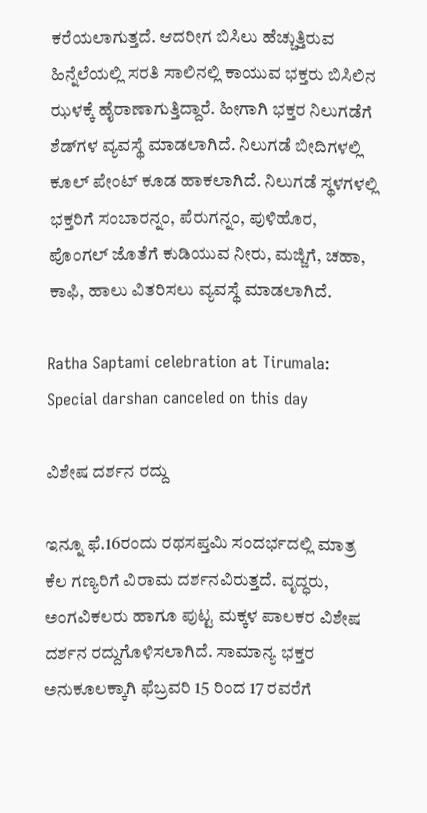ಕರೆಯಲಾಗುತ್ತದೆ. ಆದರೀಗ ಬಿಸಿಲು ಹೆಚ್ಚುತ್ತಿರುವ ಹಿನ್ನೆಲೆಯಲ್ಲಿ ಸರತಿ ಸಾಲಿನಲ್ಲಿ ಕಾಯುವ ಭಕ್ತರು ಬಿಸಿಲಿನ ಝಳಕ್ಕೆ ಹೈರಾಣಾಗುತ್ತಿದ್ದಾರೆ. ಹೀಗಾಗಿ ಭಕ್ತರ ನಿಲುಗಡೆಗೆ ಶೆಡ್‌ಗಳ ವ್ಯವಸ್ಥೆ ಮಾಡಲಾಗಿದೆ. ನಿಲುಗಡೆ ಬೀದಿಗಳಲ್ಲಿ ಕೂಲ್ ಪೇಂಟ್ ಕೂಡ ಹಾಕಲಾಗಿದೆ. ನಿಲುಗಡೆ ಸ್ಥಳಗಳಲ್ಲಿ ಭಕ್ತರಿಗೆ ಸಂಬಾರನ್ನಂ, ಪೆರುಗನ್ನಂ, ಪುಳಿಹೊರ, ಪೊಂಗಲ್ ಜೊತೆಗೆ ಕುಡಿಯುವ ನೀರು, ಮಜ್ಜಿಗೆ, ಚಹಾ, ಕಾಫಿ, ಹಾಲು ವಿತರಿಸಲು ವ್ಯವಸ್ಥೆ ಮಾಡಲಾಗಿದೆ.

Ratha Saptami celebration at Tirumala: Special darshan canceled on this day

ವಿಶೇಷ ದರ್ಶನ ರದ್ದು

ಇನ್ನೂ ಫೆ.16ರಂದು ರಥಸಪ್ತಮಿ ಸಂದರ್ಭದಲ್ಲಿ ಮಾತ್ರ ಕೆಲ ಗಣ್ಯರಿಗೆ ವಿರಾಮ ದರ್ಶನವಿರುತ್ತದೆ. ವೃದ್ಧರು, ಅಂಗವಿಕಲರು ಹಾಗೂ ಪುಟ್ಟ ಮಕ್ಕಳ ಪಾಲಕರ ವಿಶೇಷ ದರ್ಶನ ರದ್ದುಗೊಳಿಸಲಾಗಿದೆ. ಸಾಮಾನ್ಯ ಭಕ್ತರ ಅನುಕೂಲಕ್ಕಾಗಿ ಫೆಬ್ರವರಿ 15 ರಿಂದ 17 ರವರೆಗೆ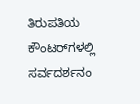ತಿರುಪತಿಯ ಕೌಂಟರ್‌ಗಳಲ್ಲಿ ಸರ್ವದರ್ಶನಂ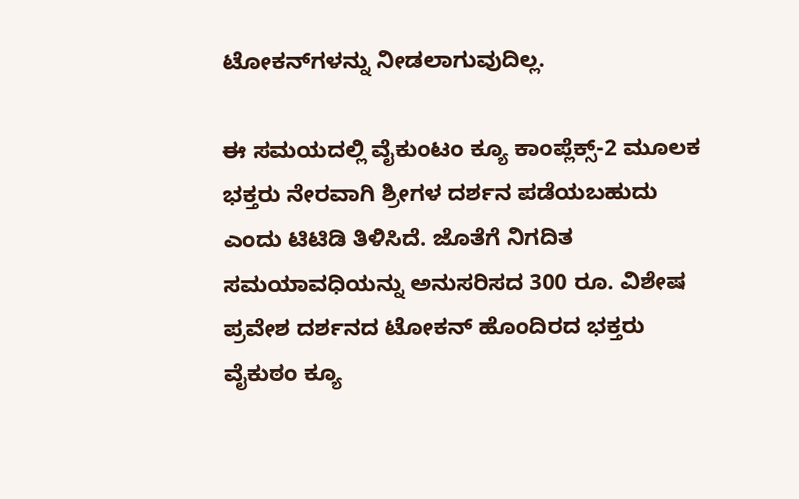ಟೋಕನ್‌ಗಳನ್ನು ನೀಡಲಾಗುವುದಿಲ್ಲ.

ಈ ಸಮಯದಲ್ಲಿ ವೈಕುಂಟಂ ಕ್ಯೂ ಕಾಂಪ್ಲೆಕ್ಸ್-2 ಮೂಲಕ ಭಕ್ತರು ನೇರವಾಗಿ ಶ್ರೀಗಳ ದರ್ಶನ ಪಡೆಯಬಹುದು ಎಂದು ಟಿಟಿಡಿ ತಿಳಿಸಿದೆ. ಜೊತೆಗೆ ನಿಗದಿತ ಸಮಯಾವಧಿಯನ್ನು ಅನುಸರಿಸದ 300 ರೂ. ವಿಶೇಷ ಪ್ರವೇಶ ದರ್ಶನದ ಟೋಕನ್ ಹೊಂದಿರದ ಭಕ್ತರು ವೈಕುಠಂ ಕ್ಯೂ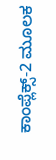ಕಾಂಪ್ಲೆಕ್ಸ್-2 ಮೂಲಕ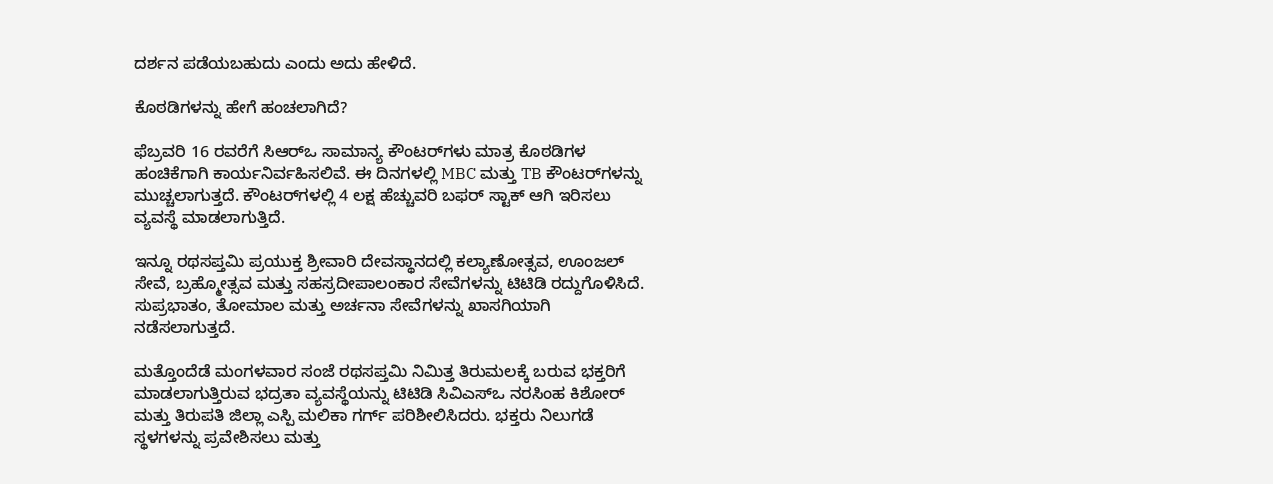ದರ್ಶನ ಪಡೆಯಬಹುದು ಎಂದು ಅದು ಹೇಳಿದೆ.

ಕೊಠಡಿಗಳನ್ನು ಹೇಗೆ ಹಂಚಲಾಗಿದೆ?

ಫೆಬ್ರವರಿ 16 ರವರೆಗೆ ಸಿಆರ್‌ಒ ಸಾಮಾನ್ಯ ಕೌಂಟರ್‌ಗಳು ಮಾತ್ರ ಕೊಠಡಿಗಳ ಹಂಚಿಕೆಗಾಗಿ ಕಾರ್ಯನಿರ್ವಹಿಸಲಿವೆ. ಈ ದಿನಗಳಲ್ಲಿ MBC ಮತ್ತು TB ಕೌಂಟರ್‌ಗಳನ್ನು ಮುಚ್ಚಲಾಗುತ್ತದೆ. ಕೌಂಟರ್‌ಗಳಲ್ಲಿ 4 ಲಕ್ಷ ಹೆಚ್ಚುವರಿ ಬಫರ್ ಸ್ಟಾಕ್ ಆಗಿ ಇರಿಸಲು ವ್ಯವಸ್ಥೆ ಮಾಡಲಾಗುತ್ತಿದೆ.

ಇನ್ನೂ ರಥಸಪ್ತಮಿ ಪ್ರಯುಕ್ತ ಶ್ರೀವಾರಿ ದೇವಸ್ಥಾನದಲ್ಲಿ ಕಲ್ಯಾಣೋತ್ಸವ, ಊಂಜಲ್ ಸೇವೆ, ಬ್ರಹ್ಮೋತ್ಸವ ಮತ್ತು ಸಹಸ್ರದೀಪಾಲಂಕಾರ ಸೇವೆಗಳನ್ನು ಟಿಟಿಡಿ ರದ್ದುಗೊಳಿಸಿದೆ. ಸುಪ್ರಭಾತಂ, ತೋಮಾಲ ಮತ್ತು ಅರ್ಚನಾ ಸೇವೆಗಳನ್ನು ಖಾಸಗಿಯಾಗಿ ನಡೆಸಲಾಗುತ್ತದೆ.

ಮತ್ತೊಂದೆಡೆ ಮಂಗಳವಾರ ಸಂಜೆ ರಥಸಪ್ತಮಿ ನಿಮಿತ್ತ ತಿರುಮಲಕ್ಕೆ ಬರುವ ಭಕ್ತರಿಗೆ ಮಾಡಲಾಗುತ್ತಿರುವ ಭದ್ರತಾ ವ್ಯವಸ್ಥೆಯನ್ನು ಟಿಟಿಡಿ ಸಿವಿಎಸ್‌ಒ ನರಸಿಂಹ ಕಿಶೋರ್ ಮತ್ತು ತಿರುಪತಿ ಜಿಲ್ಲಾ ಎಸ್ಪಿ ಮಲಿಕಾ ಗರ್ಗ್ ಪರಿಶೀಲಿಸಿದರು. ಭಕ್ತರು ನಿಲುಗಡೆ ಸ್ಥಳಗಳನ್ನು ಪ್ರವೇಶಿಸಲು ಮತ್ತು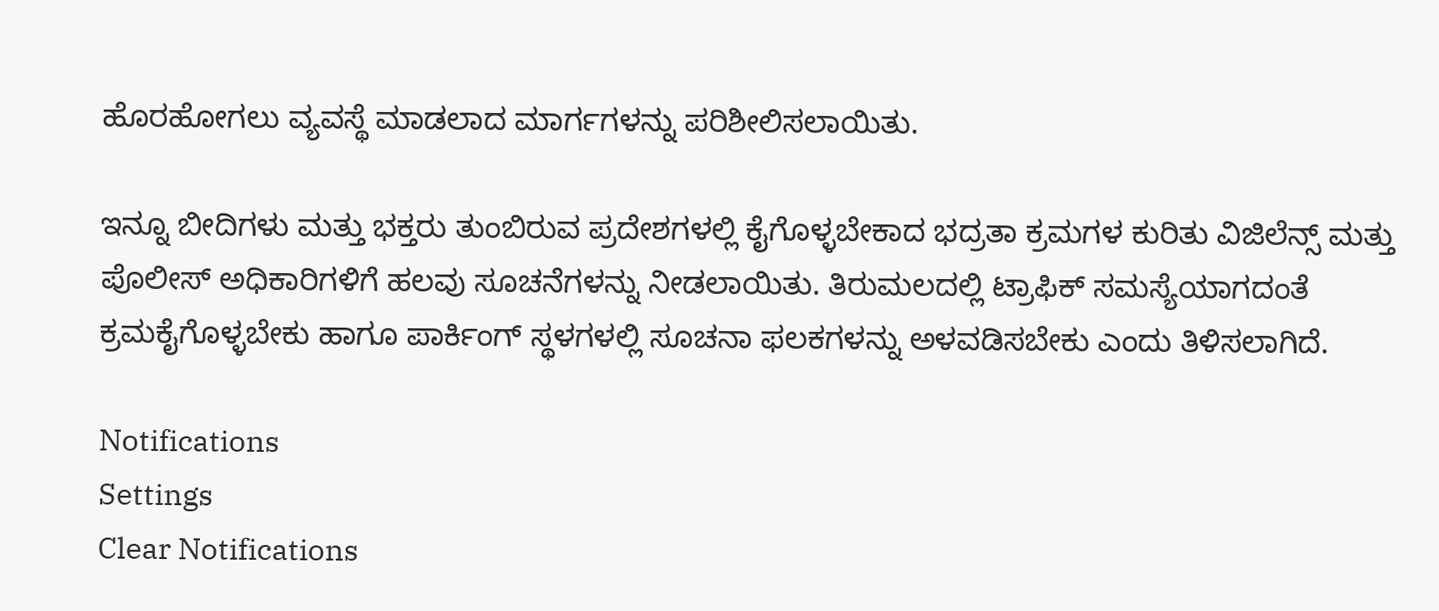ಹೊರಹೋಗಲು ವ್ಯವಸ್ಥೆ ಮಾಡಲಾದ ಮಾರ್ಗಗಳನ್ನು ಪರಿಶೀಲಿಸಲಾಯಿತು.

ಇನ್ನೂ ಬೀದಿಗಳು ಮತ್ತು ಭಕ್ತರು ತುಂಬಿರುವ ಪ್ರದೇಶಗಳಲ್ಲಿ ಕೈಗೊಳ್ಳಬೇಕಾದ ಭದ್ರತಾ ಕ್ರಮಗಳ ಕುರಿತು ವಿಜಿಲೆನ್ಸ್ ಮತ್ತು ಪೊಲೀಸ್ ಅಧಿಕಾರಿಗಳಿಗೆ ಹಲವು ಸೂಚನೆಗಳನ್ನು ನೀಡಲಾಯಿತು. ತಿರುಮಲದಲ್ಲಿ ಟ್ರಾಫಿಕ್ ಸಮಸ್ಯೆಯಾಗದಂತೆ ಕ್ರಮಕೈಗೊಳ್ಳಬೇಕು ಹಾಗೂ ಪಾರ್ಕಿಂಗ್ ಸ್ಥಳಗಳಲ್ಲಿ ಸೂಚನಾ ಫಲಕಗಳನ್ನು ಅಳವಡಿಸಬೇಕು ಎಂದು ತಿಳಿಸಲಾಗಿದೆ.

Notifications
Settings
Clear Notifications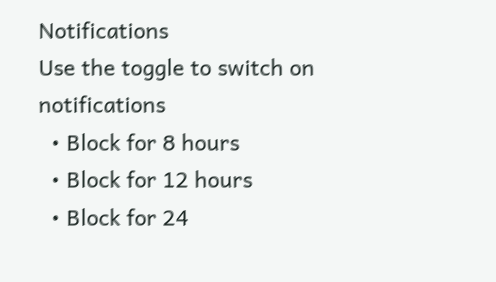Notifications
Use the toggle to switch on notifications
  • Block for 8 hours
  • Block for 12 hours
  • Block for 24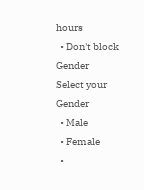hours
  • Don't block
Gender
Select your Gender
  • Male
  • Female
  •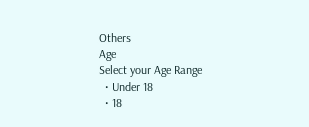Others
Age
Select your Age Range
  • Under 18
  • 18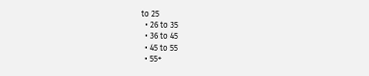to 25
  • 26 to 35
  • 36 to 45
  • 45 to 55
  • 55+